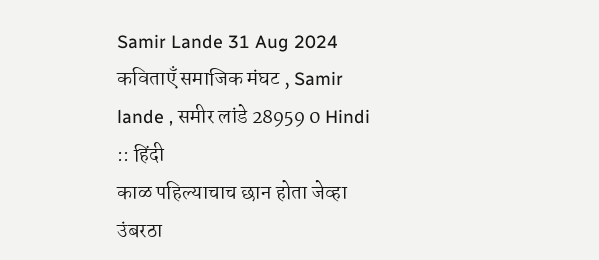Samir Lande 31 Aug 2024 कविताएँ समाजिक मंघट , Samir lande , समीर लांडे 28959 0 Hindi :: हिंदी
काळ पहिल्याचाच छान होता जेव्हा उंबरठा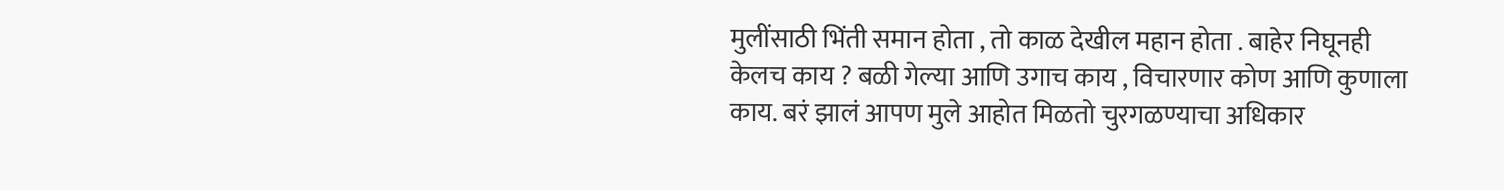मुलींसाठी भिंती समान होता , तो काळ देखील महान होता . बाहेर निघूनही केलच काय ? बळी गेल्या आणि उगाच काय , विचारणार कोण आणि कुणाला काय. बरं झालं आपण मुले आहोत मिळतो चुरगळण्याचा अधिकार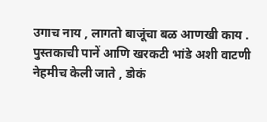उगाच नाय , लागतो बाजूंचा बळ आणखी काय . पुस्तकाची पानें आणि खरकटी भांडे अशी वाटणी नेहमीच केली जाते , डोकं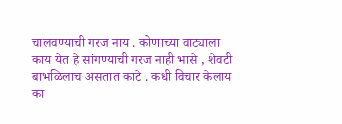चालवण्याची गरज नाय . कोणाच्या वाट्याला काय येत हे सांगण्याची गरज नाही भासे , शेवटी बाभळिलाच असतात काटे . कधी विचार केलाय का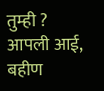तुम्ही ? आपली आई, बहीण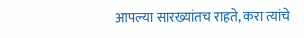आपल्या सारख्यांतच राहते, करा त्यांचे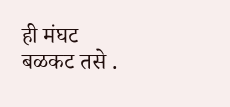ही मंघट बळकट तसे .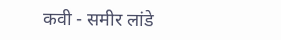कवी - समीर लांडे